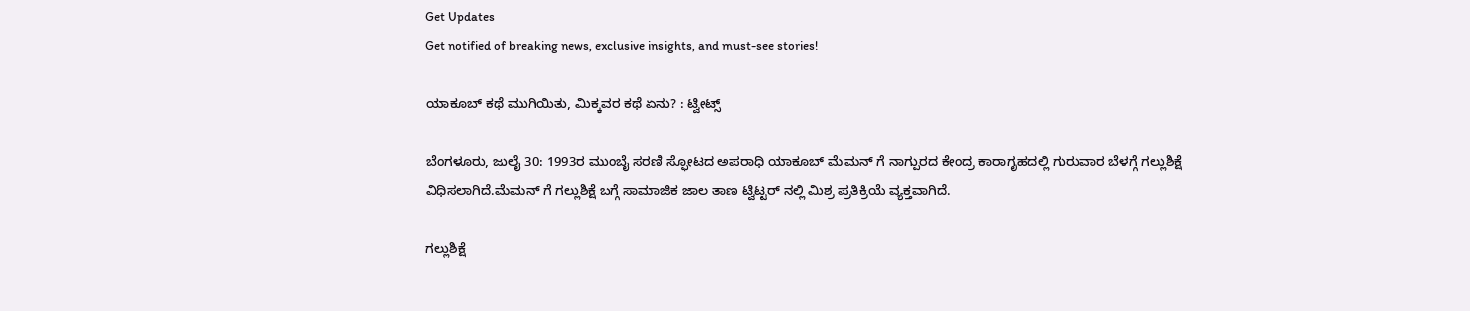Get Updates
Get notified of breaking news, exclusive insights, and must-see stories!

ಯಾಕೂಬ್ ಕಥೆ ಮುಗಿಯಿತು, ಮಿಕ್ಕವರ ಕಥೆ ಏನು? : ಟ್ವೀಟ್ಸ್

ಬೆಂಗಳೂರು, ಜುಲೈ 30: 1993ರ ಮುಂಬೈ ಸರಣಿ ಸ್ಫೋಟದ ಅಪರಾಧಿ ಯಾಕೂಬ್ ಮೆಮನ್‌ ಗೆ ನಾಗ್ಪುರದ ಕೇಂದ್ರ ಕಾರಾಗೃಹದಲ್ಲಿ ಗುರುವಾರ ಬೆಳಗ್ಗೆ ಗಲ್ಲುಶಿಕ್ಷೆ ವಿಧಿಸಲಾಗಿದೆ.ಮೆಮನ್ ಗೆ ಗಲ್ಲುಶಿಕ್ಷೆ ಬಗ್ಗೆ ಸಾಮಾಜಿಕ ಜಾಲ ತಾಣ ಟ್ವಿಟ್ಟರ್ ನಲ್ಲಿ ಮಿಶ್ರ ಪ್ರತಿಕ್ರಿಯೆ ವ್ಯಕ್ತವಾಗಿದೆ.

ಗಲ್ಲುಶಿಕ್ಷೆ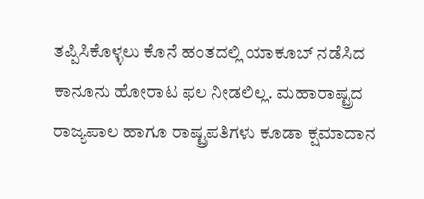ತಪ್ಪಿಸಿಕೊಳ್ಳಲು ಕೊನೆ ಹಂತದಲ್ಲಿ ಯಾಕೂಬ್ ನಡೆಸಿದ ಕಾನೂನು ಹೋರಾಟ ಫಲ ನೀಡಲಿಲ್ಲ. ಮಹಾರಾಷ್ಟ್ರದ ರಾಜ್ಯಪಾಲ ಹಾಗೂ ರಾಷ್ಟ್ರಪತಿಗಳು ಕೂಡಾ ಕ್ಷಮಾದಾನ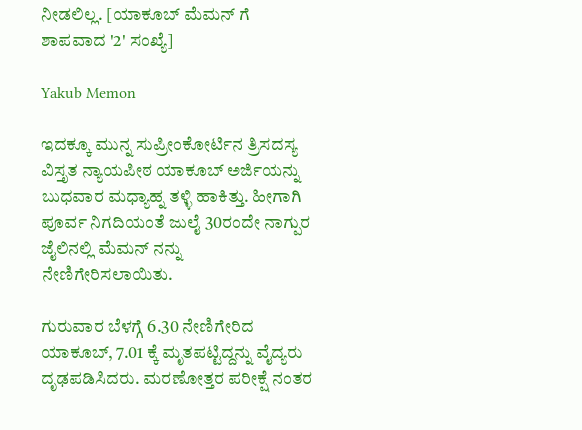ನೀಡಲಿಲ್ಲ. [ಯಾಕೂಬ್ ಮೆಮನ್ ಗೆ ಶಾಪವಾದ '2' ಸಂಖ್ಯೆ]

Yakub Memon

ಇದಕ್ಕೂ ಮುನ್ನ ಸುಪ್ರೀಂಕೋರ್ಟಿನ ತ್ರಿಸದಸ್ಯ ವಿಸ್ತೃತ ನ್ಯಾಯಪೀಠ ಯಾಕೂಬ್ ಅರ್ಜಿಯನ್ನು ಬುಧವಾರ ಮಧ್ಯಾಹ್ನ ತಳ್ಳಿ ಹಾಕಿತ್ತು. ಹೀಗಾಗಿ ಪೂರ್ವ ನಿಗದಿಯಂತೆ ಜುಲೈ 30ರಂದೇ ನಾಗ್ಪುರ ಜೈಲಿನಲ್ಲಿ ಮೆಮನ್ ನನ್ನು ನೇಣಿಗೇರಿಸಲಾಯಿತು.

ಗುರುವಾರ ಬೆಳಗ್ಗೆ 6.30 ನೇಣಿಗೇರಿದ ಯಾಕೂಬ್, 7.01 ಕ್ಕೆ ಮೃತಪಟ್ಟಿದ್ದನ್ನು ವೈದ್ಯರು ದೃಢಪಡಿಸಿದರು. ಮರಣೋತ್ತರ ಪರೀಕ್ಷೆ ನಂತರ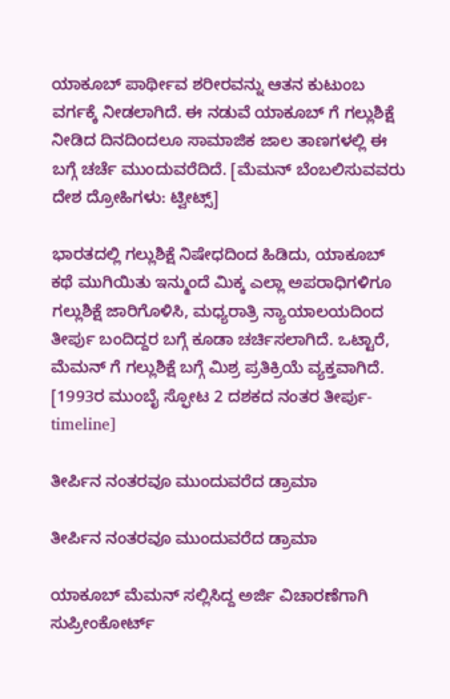ಯಾಕೂಬ್ ಪಾರ್ಥೀವ ಶರೀರವನ್ನು ಆತನ ಕುಟುಂಬ ವರ್ಗಕ್ಕೆ ನೀಡಲಾಗಿದೆ. ಈ ನಡುವೆ ಯಾಕೂಬ್ ಗೆ ಗಲ್ಲುಶಿಕ್ಷೆ ನೀಡಿದ ದಿನದಿಂದಲೂ ಸಾಮಾಜಿಕ ಜಾಲ ತಾಣಗಳಲ್ಲಿ ಈ ಬಗ್ಗೆ ಚರ್ಚೆ ಮುಂದುವರೆದಿದೆ. [ಮೆಮನ್ ಬೆಂಬಲಿಸುವವರು ದೇಶ ದ್ರೋಹಿಗಳು: ಟ್ವೀಟ್ಸ್]

ಭಾರತದಲ್ಲಿ ಗಲ್ಲುಶಿಕ್ಷೆ ನಿಷೇಧದಿಂದ ಹಿಡಿದು, ಯಾಕೂಬ್ ಕಥೆ ಮುಗಿಯಿತು ಇನ್ಮುಂದೆ ಮಿಕ್ಕ ಎಲ್ಲಾ ಅಪರಾಧಿಗಳಿಗೂ ಗಲ್ಲುಶಿಕ್ಷೆ ಜಾರಿಗೊಳಿಸಿ, ಮಧ್ಯರಾತ್ರಿ ನ್ಯಾಯಾಲಯದಿಂದ ತೀರ್ಪು ಬಂದಿದ್ದರ ಬಗ್ಗೆ ಕೂಡಾ ಚರ್ಚಿಸಲಾಗಿದೆ. ಒಟ್ಟಾರೆ, ಮೆಮನ್ ಗೆ ಗಲ್ಲುಶಿಕ್ಷೆ ಬಗ್ಗೆ ಮಿಶ್ರ ಪ್ರತಿಕ್ರಿಯೆ ವ್ಯಕ್ತವಾಗಿದೆ. [1993ರ ಮುಂಬೈ ಸ್ಫೋಟ 2 ದಶಕದ ನಂತರ ತೀರ್ಪು-timeline]

ತೀರ್ಪಿನ ನಂತರವೂ ಮುಂದುವರೆದ ಡ್ರಾಮಾ

ತೀರ್ಪಿನ ನಂತರವೂ ಮುಂದುವರೆದ ಡ್ರಾಮಾ

ಯಾಕೂಬ್ ಮೆಮನ್ ಸಲ್ಲಿಸಿದ್ದ ಅರ್ಜಿ ವಿಚಾರಣೆಗಾಗಿ ಸುಪ್ರೀಂಕೋರ್ಟ್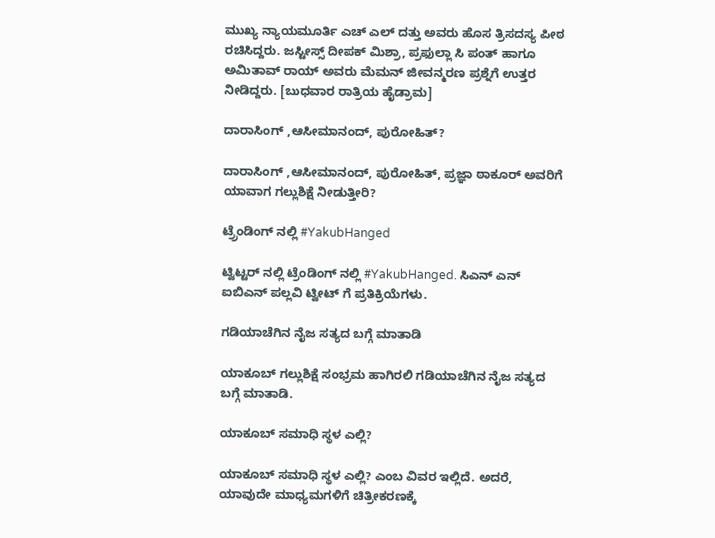ಮುಖ್ಯ ನ್ಯಾಯಮೂರ್ತಿ ಎಚ್ ಎಲ್ ದತ್ತು ಅವರು ಹೊಸ ತ್ರಿಸದಸ್ಯ ಪೀಠ ರಚಿಸಿದ್ದರು. ಜಸ್ಟೀಸ್ಸ್ ದೀಪಕ್ ಮಿಶ್ರಾ, ಪ್ರಫುಲ್ಲಾ ಸಿ ಪಂತ್ ಹಾಗೂ ಅಮಿತಾವ್ ರಾಯ್ ಅವರು ಮೆಮನ್ ಜೀವನ್ಮರಣ ಪ್ರಶ್ನೆಗೆ ಉತ್ತರ ನೀಡಿದ್ದರು. [ಬುಧವಾರ ರಾತ್ರಿಯ ಹೈಡ್ರಾಮ]

ದಾರಾಸಿಂಗ್ ,ಆಸೀಮಾನಂದ್, ಪುರೋಹಿತ್?

ದಾರಾಸಿಂಗ್ ,ಆಸೀಮಾನಂದ್, ಪುರೋಹಿತ್, ಪ್ರಜ್ಞಾ ಠಾಕೂರ್ ಅವರಿಗೆ ಯಾವಾಗ ಗಲ್ಲುಶಿಕ್ಷೆ ನೀಡುತ್ತೀರಿ?

ಟ್ರ್ರೆಂಡಿಂಗ್ ನಲ್ಲಿ #YakubHanged

ಟ್ವಿಟ್ಟರ್ ನಲ್ಲಿ ಟ್ರೆಂಡಿಂಗ್ ನಲ್ಲಿ #YakubHanged. ಸಿಎನ್ ಎನ್ ಐಬಿಎನ್ ಪಲ್ಲವಿ ಟ್ವೀಟ್ ಗೆ ಪ್ರತಿಕ್ರಿಯೆಗಳು.

ಗಡಿಯಾಚೆಗಿನ ನೈಜ ಸತ್ಯದ ಬಗ್ಗೆ ಮಾತಾಡಿ

ಯಾಕೂಬ್ ಗಲ್ಲುಶಿಕ್ಷೆ ಸಂಭ್ರಮ ಹಾಗಿರಲಿ ಗಡಿಯಾಚೆಗಿನ ನೈಜ ಸತ್ಯದ ಬಗ್ಗೆ ಮಾತಾಡಿ.

ಯಾಕೂಬ್ ಸಮಾಧಿ ಸ್ಥಳ ಎಲ್ಲಿ?

ಯಾಕೂಬ್ ಸಮಾಧಿ ಸ್ಥಳ ಎಲ್ಲಿ? ಎಂಬ ವಿವರ ಇಲ್ಲಿದೆ. ಅದರೆ, ಯಾವುದೇ ಮಾಧ್ಯಮಗಳಿಗೆ ಚಿತ್ರೀಕರಣಕ್ಕೆ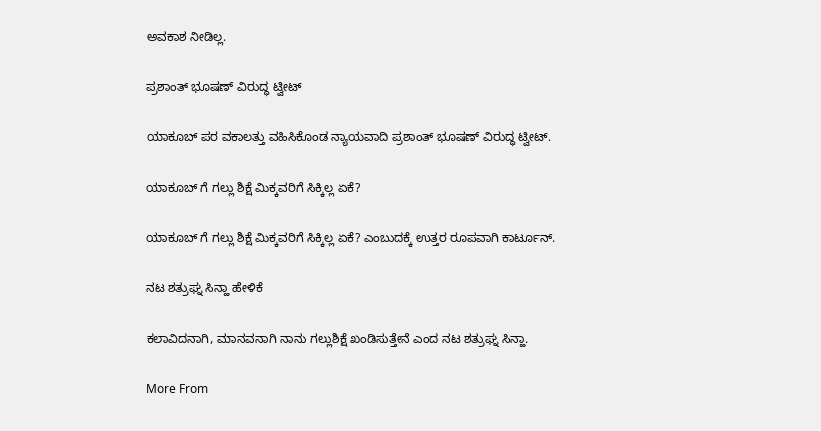ಅವಕಾಶ ನೀಡಿಲ್ಲ.

ಪ್ರಶಾಂತ್ ಭೂಷಣ್ ವಿರುದ್ಧ ಟ್ವೀಟ್

ಯಾಕೂಬ್ ಪರ ವಕಾಲತ್ತು ವಹಿಸಿಕೊಂಡ ನ್ಯಾಯವಾದಿ ಪ್ರಶಾಂತ್ ಭೂಷಣ್ ವಿರುದ್ಧ ಟ್ವೀಟ್.

ಯಾಕೂಬ್ ಗೆ ಗಲ್ಲು ಶಿಕ್ಷೆ ಮಿಕ್ಕವರಿಗೆ ಸಿಕ್ಕಿಲ್ಲ ಏಕೆ?

ಯಾಕೂಬ್ ಗೆ ಗಲ್ಲು ಶಿಕ್ಷೆ ಮಿಕ್ಕವರಿಗೆ ಸಿಕ್ಕಿಲ್ಲ ಏಕೆ? ಎಂಬುದಕ್ಕೆ ಉತ್ತರ ರೂಪವಾಗಿ ಕಾರ್ಟೂನ್.

ನಟ ಶತ್ರುಘ್ನ ಸಿನ್ಹಾ ಹೇಳಿಕೆ

ಕಲಾವಿದನಾಗಿ, ಮಾನವನಾಗಿ ನಾನು ಗಲ್ಲುಶಿಕ್ಷೆ ಖಂಡಿಸುತ್ತೇನೆ ಎಂದ ನಟ ಶತ್ರುಘ್ನ ಸಿನ್ಹಾ.

More From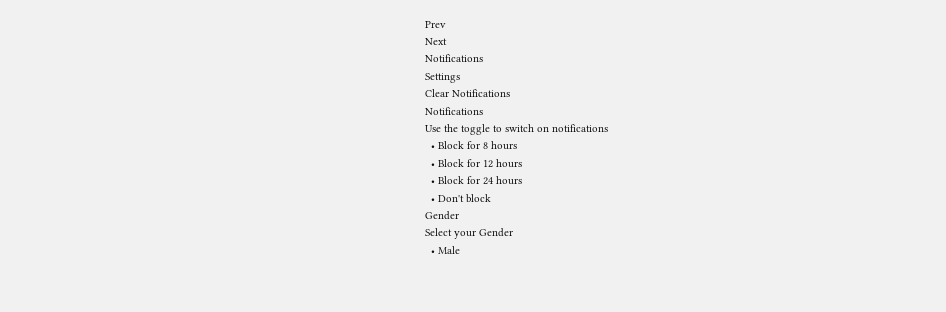Prev
Next
Notifications
Settings
Clear Notifications
Notifications
Use the toggle to switch on notifications
  • Block for 8 hours
  • Block for 12 hours
  • Block for 24 hours
  • Don't block
Gender
Select your Gender
  • Male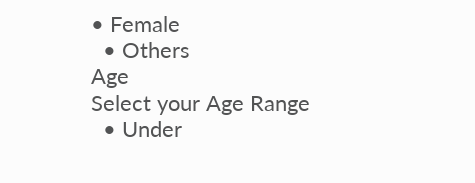• Female
  • Others
Age
Select your Age Range
  • Under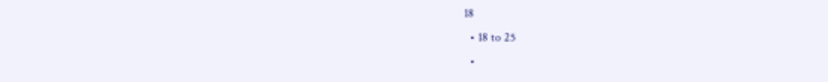18
  • 18 to 25
  •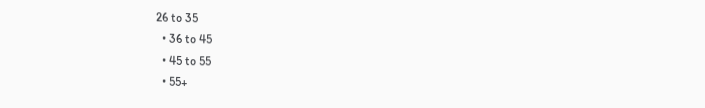26 to 35
  • 36 to 45
  • 45 to 55
  • 55+